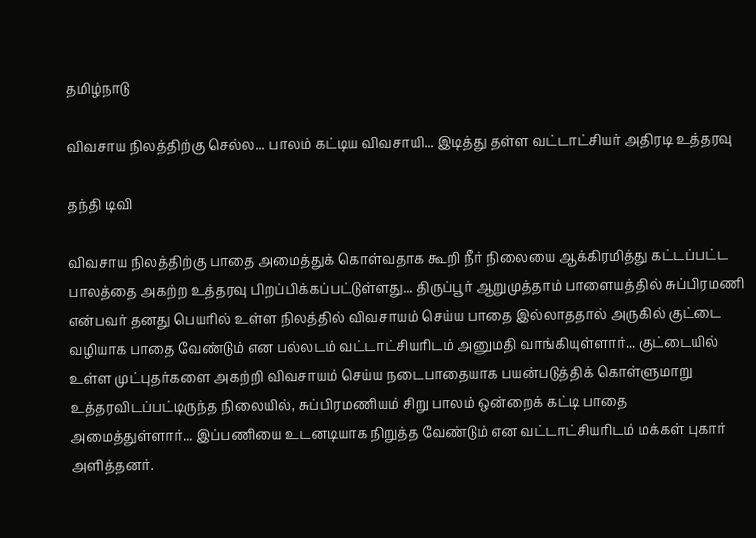தமிழ்நாடு

விவசாய நிலத்திற்கு செல்ல... பாலம் கட்டிய விவசாயி... இடித்து தள்ள வட்டாட்சியர் அதிரடி உத்தரவு

தந்தி டிவி

விவசாய நிலத்திற்கு பாதை அமைத்துக் கொள்வதாக கூறி நீர் நிலையை ஆக்கிரமித்து கட்டப்பட்ட பாலத்தை அகற்ற உத்தரவு பிறப்பிக்கப்பட்டுள்ளது... திருப்பூர் ஆறுமுத்தாம் பாளையத்தில் சுப்பிரமணி என்பவர் தனது பெயரில் உள்ள நிலத்தில் விவசாயம் செய்ய பாதை இல்லாததால் அருகில் குட்டை வழியாக பாதை வேண்டும் என பல்லடம் வட்டாட்சியரிடம் அனுமதி வாங்கியுள்ளார்... குட்டையில் உள்ள முட்புதர்களை அகற்றி விவசாயம் செய்ய நடைபாதையாக பயன்படுத்திக் கொள்ளுமாறு உத்தரவிடப்பட்டிருந்த நிலையில், சுப்பிரமணியம் சிறு பாலம் ஒன்றைக் கட்டி பாதை அமைத்துள்ளார்... இப்பணியை உடனடியாக நிறுத்த வேண்டும் என வட்டாட்சியரிடம் மக்கள் புகார் அளித்தனர்.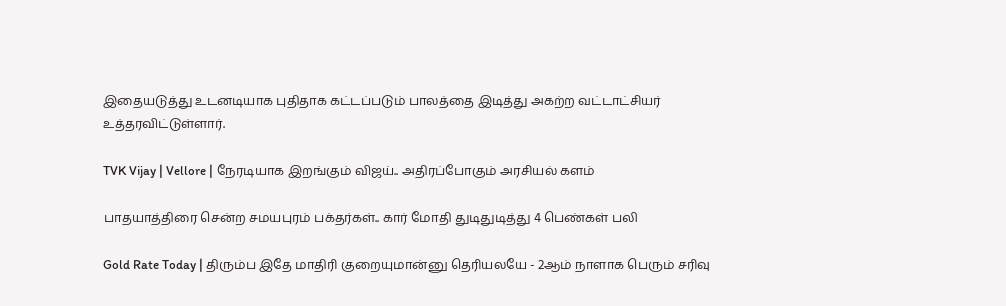இதையடுத்து உடனடியாக புதிதாக கட்டப்படும் பாலத்தை இடித்து அகற்ற வட்டாட்சியர் உத்தரவிட்டுள்ளார்.

TVK Vijay | Vellore | நேரடியாக இறங்கும் விஜய்.. அதிரப்போகும் அரசியல் களம்

பாதயாத்திரை சென்ற சமயபுரம் பக்தர்கள்.. கார் மோதி துடிதுடித்து 4 பெண்கள் பலி

Gold Rate Today | திரும்ப இதே மாதிரி குறையுமான்னு தெரியலயே - 2ஆம் நாளாக பெரும் சரிவு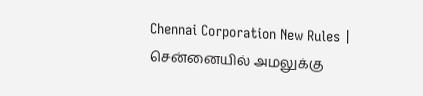Chennai Corporation New Rules | சென்னையில் அமலுக்கு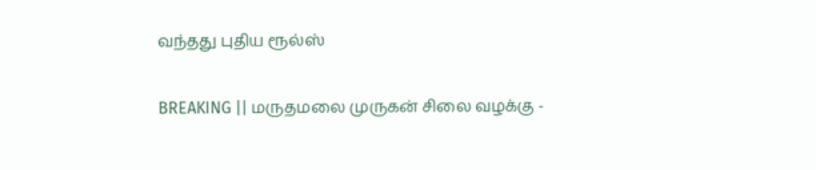வந்தது புதிய ரூல்ஸ்

BREAKING || மருதமலை முருகன் சிலை வழக்கு -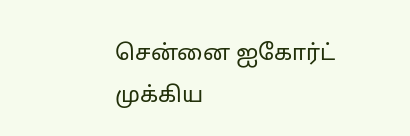சென்னை ஐகோர்ட் முக்கிய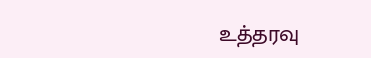உத்தரவு